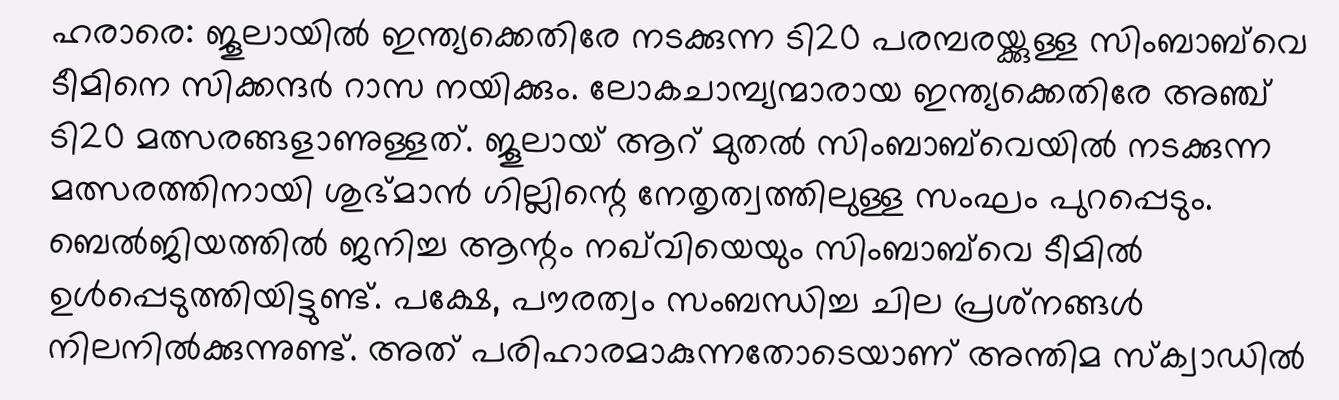ഹരാരെ: ജൂലായില്‍ ഇന്ത്യക്കെതിരേ നടക്കുന്ന ടി20 പരമ്പരയ്ക്കുള്ള സിംബാബ്‌വെ ടീമിനെ സിക്കന്ദര്‍ റാസ നയിക്കും. ലോകചാമ്പ്യന്മാരായ ഇന്ത്യക്കെതിരേ അഞ്ച് ടി20 മത്സരങ്ങളാണുള്ളത്. ജൂലായ് ആറ് മുതല്‍ സിംബാബ്‌വെയില്‍ നടക്കുന്ന മത്സരത്തിനായി ശുഭ്മാന്‍ ഗില്ലിന്റെ നേതൃത്വത്തിലുള്ള സംഘം പുറപ്പെടും. ബെല്‍ജിയത്തില്‍ ജനിച്ച ആന്റം നഖ്‌വിയെയും സിംബാബ്‌വെ ടീമില്‍ ഉള്‍പ്പെടുത്തിയിട്ടുണ്ട്. പക്ഷേ, പൗരത്വം സംബന്ധിച്ച ചില പ്രശ്‌നങ്ങള്‍ നിലനില്‍ക്കുന്നുണ്ട്. അത് പരിഹാരമാകുന്നതോടെയാണ് അന്തിമ സ്‌ക്വാഡില്‍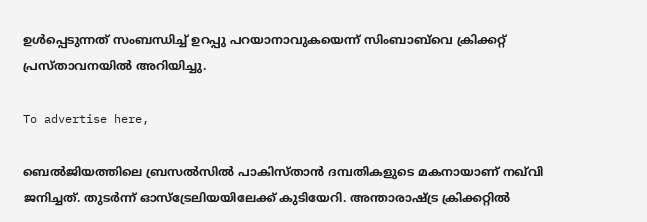ഉള്‍പ്പെടുന്നത് സംബന്ധിച്ച് ഉറപ്പു പറയാനാവുകയെന്ന് സിംബാബ്‌വെ ക്രിക്കറ്റ് പ്രസ്താവനയില്‍ അറിയിച്ചു.

To advertise here,

ബെല്‍ജിയത്തിലെ ബ്രസല്‍സില്‍ പാകിസ്താന്‍ ദമ്പതികളുടെ മകനായാണ് നഖ്‌വി ജനിച്ചത്. തുടര്‍ന്ന് ഓസ്‌ട്രേലിയയിലേക്ക് കുടിയേറി. അന്താരാഷ്ട്ര ക്രിക്കറ്റില്‍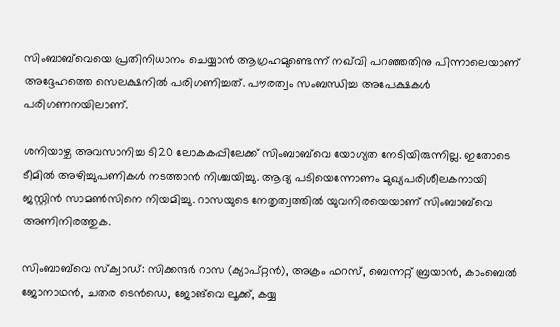സിംബാബ്‌വെയെ പ്രതിനിധാനം ചെയ്യാന്‍ ആഗ്രഹമുണ്ടെന്ന് നഖ്‌വി പറഞ്ഞതിനു പിന്നാലെയാണ് അദ്ദേഹത്തെ സെലക്ഷനില്‍ പരിഗണിച്ചത്. പൗരത്വം സംബന്ധിച്ച അപേക്ഷകള്‍ പരിഗണനയിലാണ്.

ശനിയാഴ്ച അവസാനിച്ച ടി20 ലോകകപ്പിലേക്ക് സിംബാബ്‌വെ യോഗ്യത നേടിയിരുന്നില്ല. ഇതോടെ ടീമില്‍ അഴിച്ചുപണികള്‍ നടത്താന്‍ നിശ്ചയിച്ചു. ആദ്യ പടിയെന്നോണം മുഖ്യപരിശീലകനായി ജസ്റ്റിന്‍ സാമണ്‍സിനെ നിയമിച്ചു. റാസയുടെ നേതൃത്വത്തില്‍ യുവനിരയെയാണ് സിംബാബ്‌വെ അണിനിരത്തുക.

സിംബാബ്‌വെ സ്‌ക്വാഡ്: സിക്കന്ദര്‍ റാസ (ക്യാപ്റ്റന്‍), അക്രം ഫറസ്, ബെന്നറ്റ് ബ്രയാന്‍, കാംബെല്‍ ജോനാഥന്‍, ചതര ടെന്‍ഡെ, ജോങ്‌വെ ലൂക്ക്, കയ്യ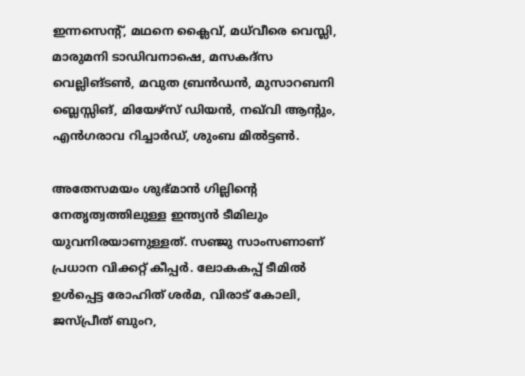ഇന്നസെന്റ്, മഥനെ ക്ലൈവ്, മധ്‌വീരെ വെസ്ലി, മാരുമനി ടാഡിവനാഷെ, മസകദ്‌സ വെല്ലിങ്ടണ്‍, മവുത ബ്രന്‍ഡന്‍, മുസാറബനി ബ്ലെസ്സിങ്, മിയേഴ്‌സ് ഡിയന്‍, നഖ്‌വി ആന്റും, എന്‍ഗരാവ റിച്ചാര്‍ഡ്, ശുംബ മില്‍ട്ടണ്‍.

അതേസമയം ശുഭ്മാന്‍ ഗില്ലിന്റെ നേതൃത്വത്തിലുള്ള ഇന്ത്യന്‍ ടീമിലും യുവനിരയാണുള്ളത്. സഞ്ജു സാംസണാണ് പ്രധാന വിക്കറ്റ് കീപ്പര്‍. ലോകകപ്പ് ടീമില്‍ ഉള്‍പ്പെട്ട രോഹിത് ശര്‍മ, വിരാട് കോലി, ജസ്പ്രീത് ബുംറ,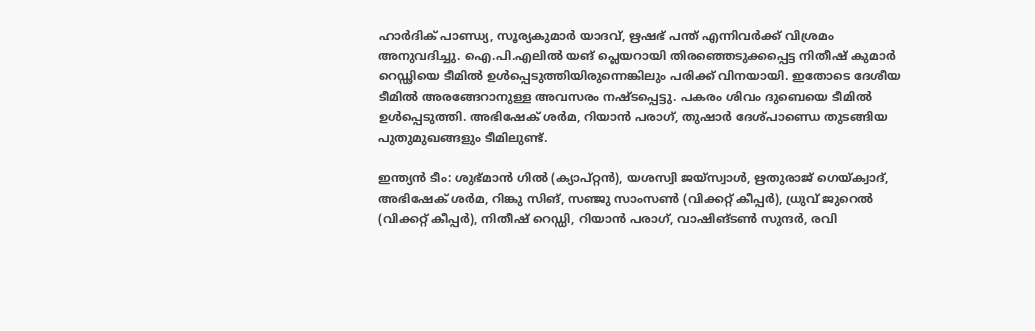ഹാര്‍ദിക് പാണ്ഡ്യ, സൂര്യകുമാര്‍ യാദവ്, ഋഷഭ് പന്ത് എന്നിവര്‍ക്ക് വിശ്രമം അനുവദിച്ചു. ഐ.പി.എലില്‍ യങ് പ്ലെയറായി തിരഞ്ഞെടുക്കപ്പെട്ട നിതീഷ് കുമാര്‍ റെഡ്ഢിയെ ടീമില്‍ ഉള്‍പ്പെടുത്തിയിരുന്നെങ്കിലും പരിക്ക് വിനയായി. ഇതോടെ ദേശീയ ടീമില്‍ അരങ്ങേറാനുള്ള അവസരം നഷ്ടപ്പെട്ടു. പകരം ശിവം ദുബെയെ ടീമില്‍ ഉള്‍പ്പെടുത്തി. അഭിഷേക് ശര്‍മ, റിയാന്‍ പരാഗ്, തുഷാര്‍ ദേശ്പാണ്ഡെ തുടങ്ങിയ പുതുമുഖങ്ങളും ടീമിലുണ്ട്.

ഇന്ത്യന്‍ ടീം: ശുഭ്മാന്‍ ഗില്‍ (ക്യാപ്റ്റന്‍), യശസ്വി ജയ്‌സ്വാള്‍, ഋതുരാജ് ഗെയ്ക്വാദ്, അഭിഷേക് ശര്‍മ, റിങ്കു സിങ്, സഞ്ജു സാംസണ്‍ (വിക്കറ്റ് കീപ്പര്‍), ധ്രുവ് ജുറെല്‍ (വിക്കറ്റ് കീപ്പര്‍), നിതീഷ് റെഡ്ഡി, റിയാന്‍ പരാഗ്, വാഷിങ്ടണ്‍ സുന്ദര്‍, രവി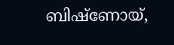ബിഷ്‌ണോയ്,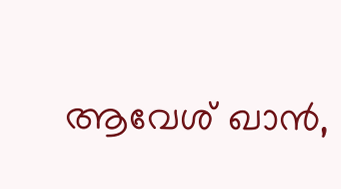ആവേശ് ഖാന്‍,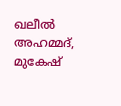ഖലീല്‍ അഹമ്മദ്, മുകേഷ്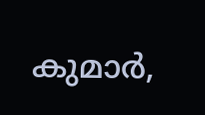കുമാര്‍,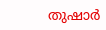തുഷാര്‍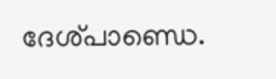ദേശ്പാണ്ഡെ.